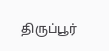திருப்பூர்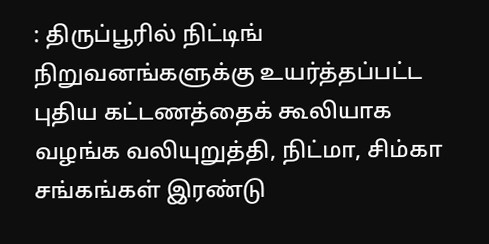: திருப்பூரில் நிட்டிங் நிறுவனங்களுக்கு உயர்த்தப்பட்ட புதிய கட்டணத்தைக் கூலியாக வழங்க வலியுறுத்தி, நிட்மா, சிம்கா சங்கங்கள் இரண்டு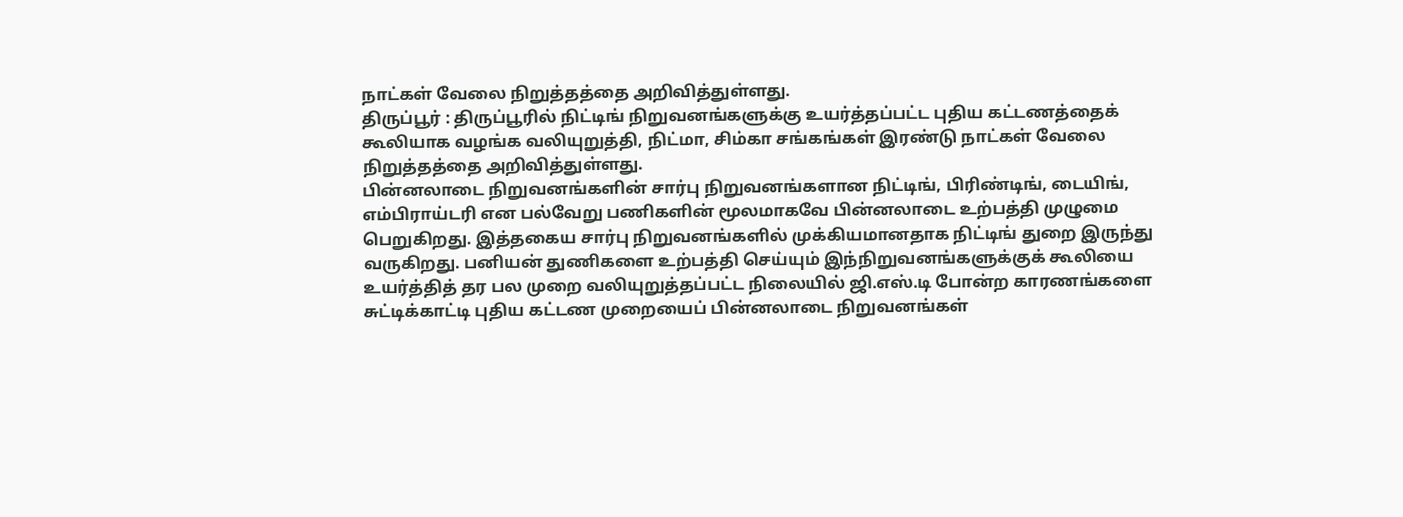நாட்கள் வேலை நிறுத்தத்தை அறிவித்துள்ளது.
திருப்பூர் : திருப்பூரில் நிட்டிங் நிறுவனங்களுக்கு உயர்த்தப்பட்ட புதிய கட்டணத்தைக் கூலியாக வழங்க வலியுறுத்தி, நிட்மா, சிம்கா சங்கங்கள் இரண்டு நாட்கள் வேலை நிறுத்தத்தை அறிவித்துள்ளது.
பின்னலாடை நிறுவனங்களின் சார்பு நிறுவனங்களான நிட்டிங், பிரிண்டிங், டையிங், எம்பிராய்டரி என பல்வேறு பணிகளின் மூலமாகவே பின்னலாடை உற்பத்தி முழுமை பெறுகிறது. இத்தகைய சார்பு நிறுவனங்களில் முக்கியமானதாக நிட்டிங் துறை இருந்து வருகிறது. பனியன் துணிகளை உற்பத்தி செய்யும் இந்நிறுவனங்களுக்குக் கூலியை உயர்த்தித் தர பல முறை வலியுறுத்தப்பட்ட நிலையில் ஜி.எஸ்.டி போன்ற காரணங்களை சுட்டிக்காட்டி புதிய கட்டண முறையைப் பின்னலாடை நிறுவனங்கள்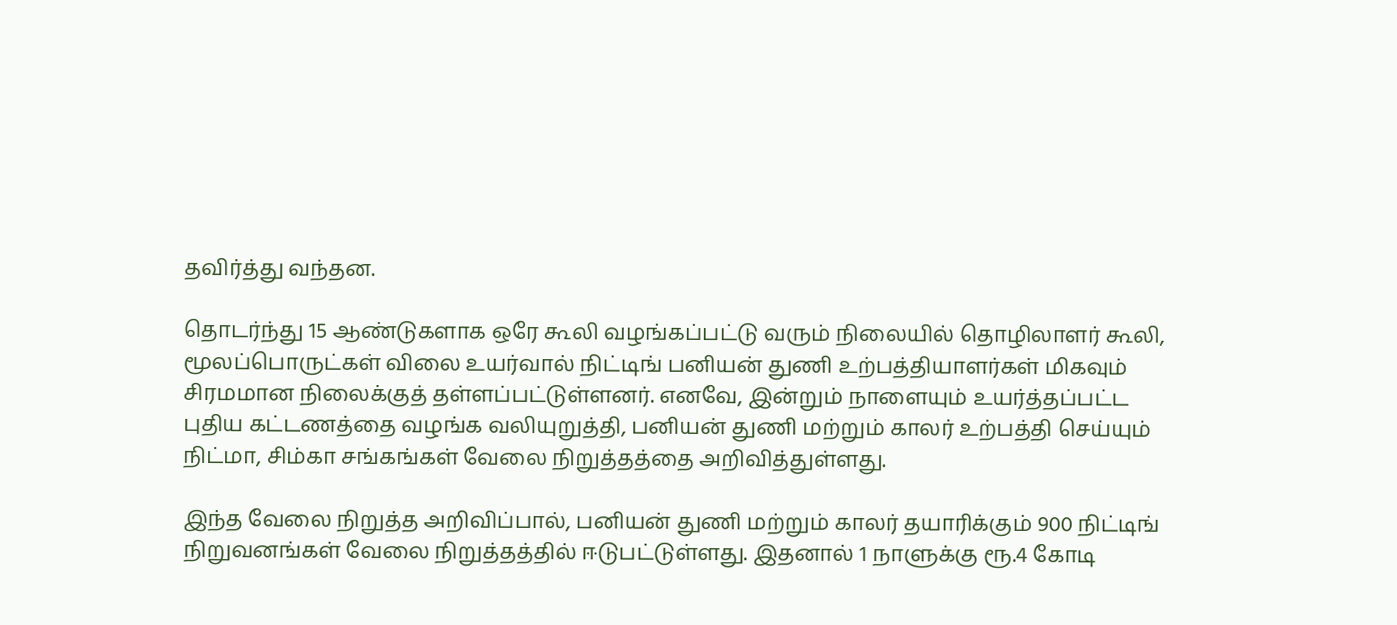தவிர்த்து வந்தன.

தொடர்ந்து 15 ஆண்டுகளாக ஒரே கூலி வழங்கப்பட்டு வரும் நிலையில் தொழிலாளர் கூலி, மூலப்பொருட்கள் விலை உயர்வால் நிட்டிங் பனியன் துணி உற்பத்தியாளர்கள் மிகவும் சிரமமான நிலைக்குத் தள்ளப்பட்டுள்ளனர். எனவே, இன்றும் நாளையும் உயர்த்தப்பட்ட புதிய கட்டணத்தை வழங்க வலியுறுத்தி, பனியன் துணி மற்றும் காலர் உற்பத்தி செய்யும் நிட்மா, சிம்கா சங்கங்கள் வேலை நிறுத்தத்தை அறிவித்துள்ளது.

இந்த வேலை நிறுத்த அறிவிப்பால், பனியன் துணி மற்றும் காலர் தயாரிக்கும் 900 நிட்டிங் நிறுவனங்கள் வேலை நிறுத்தத்தில் ஈடுபட்டுள்ளது. இதனால் 1 நாளுக்கு ரூ.4 கோடி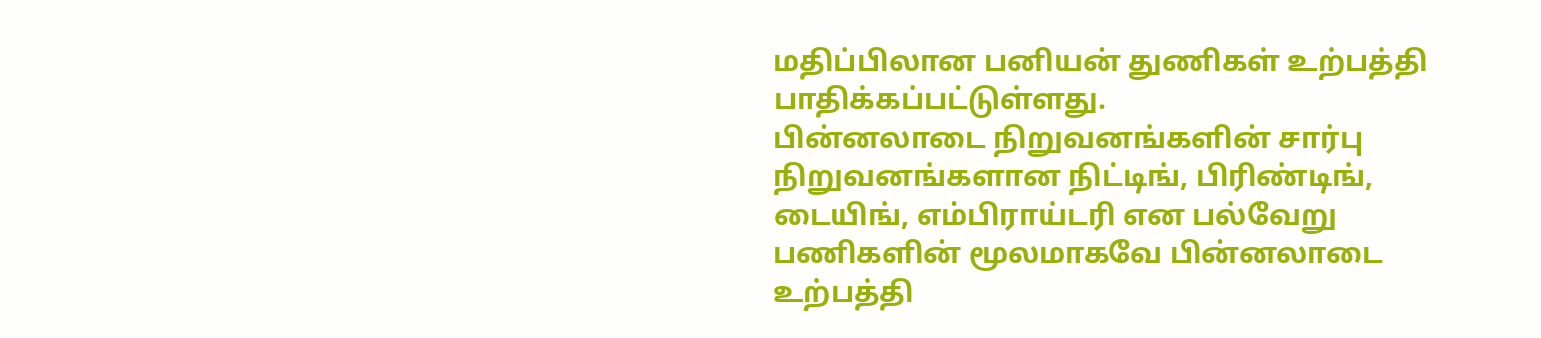மதிப்பிலான பனியன் துணிகள் உற்பத்தி பாதிக்கப்பட்டுள்ளது.
பின்னலாடை நிறுவனங்களின் சார்பு நிறுவனங்களான நிட்டிங், பிரிண்டிங், டையிங், எம்பிராய்டரி என பல்வேறு பணிகளின் மூலமாகவே பின்னலாடை உற்பத்தி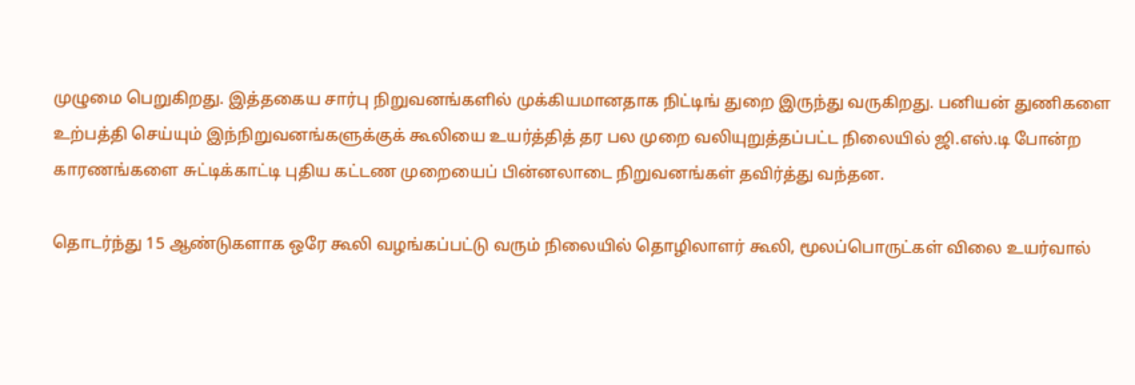முழுமை பெறுகிறது. இத்தகைய சார்பு நிறுவனங்களில் முக்கியமானதாக நிட்டிங் துறை இருந்து வருகிறது. பனியன் துணிகளை உற்பத்தி செய்யும் இந்நிறுவனங்களுக்குக் கூலியை உயர்த்தித் தர பல முறை வலியுறுத்தப்பட்ட நிலையில் ஜி.எஸ்.டி போன்ற காரணங்களை சுட்டிக்காட்டி புதிய கட்டண முறையைப் பின்னலாடை நிறுவனங்கள் தவிர்த்து வந்தன.

தொடர்ந்து 15 ஆண்டுகளாக ஒரே கூலி வழங்கப்பட்டு வரும் நிலையில் தொழிலாளர் கூலி, மூலப்பொருட்கள் விலை உயர்வால்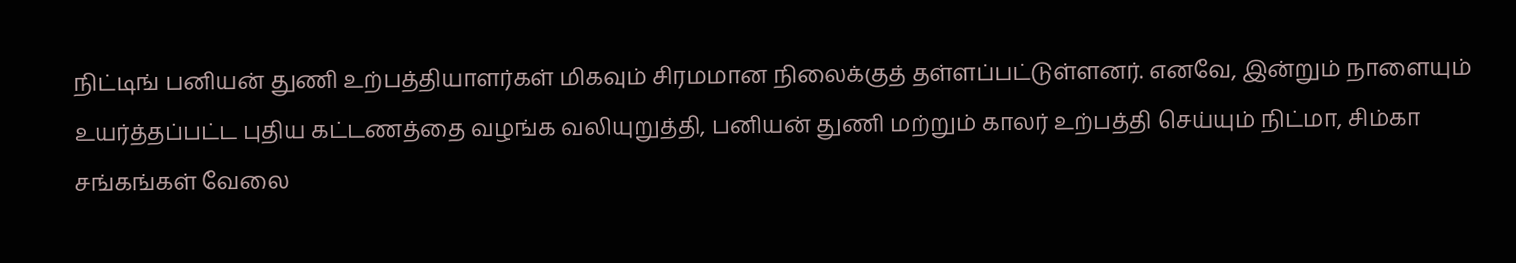நிட்டிங் பனியன் துணி உற்பத்தியாளர்கள் மிகவும் சிரமமான நிலைக்குத் தள்ளப்பட்டுள்ளனர். எனவே, இன்றும் நாளையும் உயர்த்தப்பட்ட புதிய கட்டணத்தை வழங்க வலியுறுத்தி, பனியன் துணி மற்றும் காலர் உற்பத்தி செய்யும் நிட்மா, சிம்கா சங்கங்கள் வேலை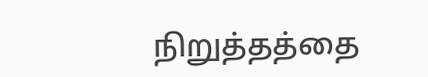நிறுத்தத்தை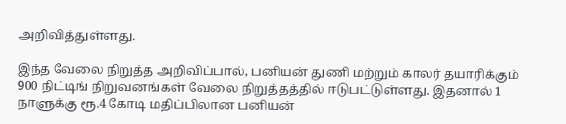அறிவித்துள்ளது.

இந்த வேலை நிறுத்த அறிவிப்பால், பனியன் துணி மற்றும் காலர் தயாரிக்கும் 900 நிட்டிங் நிறுவனங்கள் வேலை நிறுத்தத்தில் ஈடுபட்டுள்ளது. இதனால் 1 நாளுக்கு ரூ.4 கோடி மதிப்பிலான பனியன்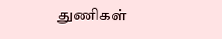துணிகள்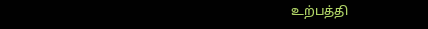உற்பத்தி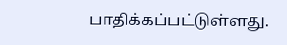பாதிக்கப்பட்டுள்ளது.